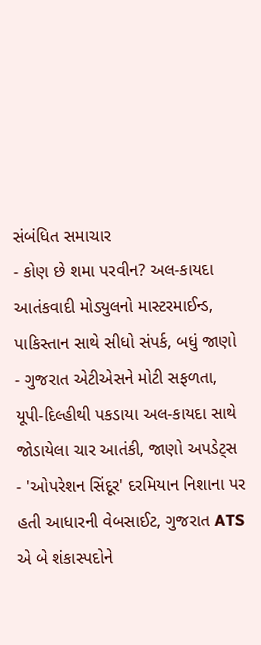સંબંધિત સમાચાર
- કોણ છે શમા પરવીન? અલ-કાયદા આતંકવાદી મોડ્યુલનો માસ્ટરમાઈન્ડ, પાકિસ્તાન સાથે સીધો સંપર્ક, બધું જાણો
- ગુજરાત એટીએસને મોટી સફળતા, યૂપી-દિલ્હીથી પકડાયા અલ-કાયદા સાથે જોડાયેલા ચાર આતંકી, જાણો અપડેટ્સ
- 'ઓપરેશન સિંદૂર' દરમિયાન નિશાના પર હતી આધારની વેબસાઈટ, ગુજરાત ATS એ બે શંકાસ્પદોને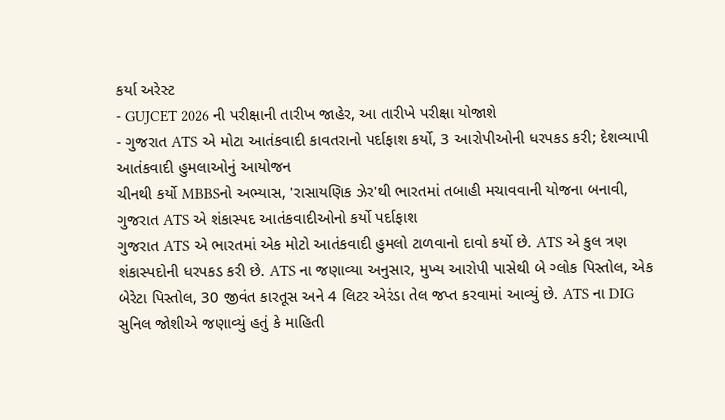કર્યા અરેસ્ટ
- GUJCET 2026 ની પરીક્ષાની તારીખ જાહેર, આ તારીખે પરીક્ષા યોજાશે
- ગુજરાત ATS એ મોટા આતંકવાદી કાવતરાનો પર્દાફાશ કર્યો, 3 આરોપીઓની ધરપકડ કરી; દેશવ્યાપી આતંકવાદી હુમલાઓનું આયોજન
ચીનથી કર્યો MBBSનો અભ્યાસ, 'રાસાયણિક ઝેર'થી ભારતમાં તબાહી મચાવવાની યોજના બનાવી, ગુજરાત ATS એ શંકાસ્પદ આતંકવાદીઓનો કર્યો પર્દાફાશ
ગુજરાત ATS એ ભારતમાં એક મોટો આતંકવાદી હુમલો ટાળવાનો દાવો કર્યો છે. ATS એ કુલ ત્રણ શંકાસ્પદોની ધરપકડ કરી છે. ATS ના જણાવ્યા અનુસાર, મુખ્ય આરોપી પાસેથી બે ગ્લોક પિસ્તોલ, એક બેરેટા પિસ્તોલ, 30 જીવંત કારતૂસ અને 4 લિટર એરંડા તેલ જપ્ત કરવામાં આવ્યું છે. ATS ના DIG સુનિલ જોશીએ જણાવ્યું હતું કે માહિતી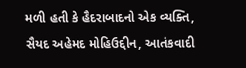મળી હતી કે હૈદરાબાદનો એક વ્યક્તિ, સૈયદ અહેમદ મોહિઉદ્દીન, આતંકવાદી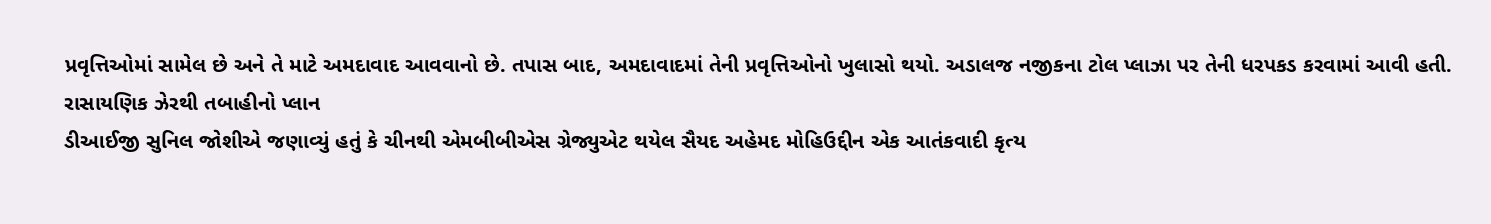પ્રવૃત્તિઓમાં સામેલ છે અને તે માટે અમદાવાદ આવવાનો છે. તપાસ બાદ, અમદાવાદમાં તેની પ્રવૃત્તિઓનો ખુલાસો થયો. અડાલજ નજીકના ટોલ પ્લાઝા પર તેની ધરપકડ કરવામાં આવી હતી.
રાસાયણિક ઝેરથી તબાહીનો પ્લાન
ડીઆઈજી સુનિલ જોશીએ જણાવ્યું હતું કે ચીનથી એમબીબીએસ ગ્રેજ્યુએટ થયેલ સૈયદ અહેમદ મોહિઉદ્દીન એક આતંકવાદી કૃત્ય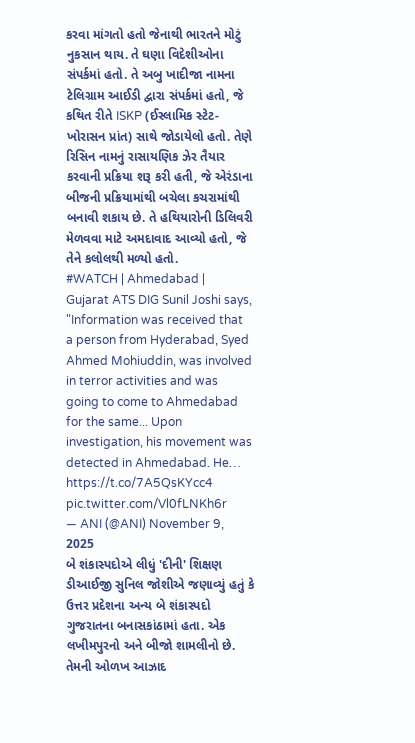કરવા માંગતો હતો જેનાથી ભારતને મોટું નુકસાન થાય. તે ઘણા વિદેશીઓના સંપર્કમાં હતો. તે અબુ ખાદીજા નામના ટેલિગ્રામ આઈડી દ્વારા સંપર્કમાં હતો, જે કથિત રીતે ISKP (ઈસ્લામિક સ્ટેટ-ખોરાસન પ્રાંત) સાથે જોડાયેલો હતો. તેણે રિસિન નામનું રાસાયણિક ઝેર તૈયાર કરવાની પ્રક્રિયા શરૂ કરી હતી, જે એરંડાના બીજની પ્રક્રિયામાંથી બચેલા કચરામાંથી બનાવી શકાય છે. તે હથિયારોની ડિલિવરી મેળવવા માટે અમદાવાદ આવ્યો હતો, જે તેને કલોલથી મળ્યો હતો.
#WATCH | Ahmedabad | Gujarat ATS DIG Sunil Joshi says, "Information was received that a person from Hyderabad, Syed Ahmed Mohiuddin, was involved in terror activities and was going to come to Ahmedabad for the same... Upon investigation, his movement was detected in Ahmedabad. He… https://t.co/7A5QsKYcc4 pic.twitter.com/Vl0fLNKh6r
— ANI (@ANI) November 9, 2025
બે શંકાસ્પદોએ લીધું 'દીની' શિક્ષણ
ડીઆઈજી સુનિલ જોશીએ જણાવ્યું હતું કે ઉત્તર પ્રદેશના અન્ય બે શંકાસ્પદો ગુજરાતના બનાસકાંઠામાં હતા. એક લખીમપુરનો અને બીજો શામલીનો છે. તેમની ઓળખ આઝાદ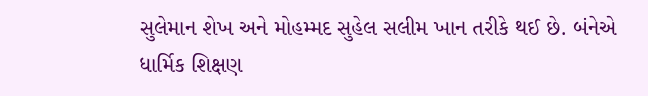સુલેમાન શેખ અને મોહમ્મદ સુહેલ સલીમ ખાન તરીકે થઈ છે. બંનેએ ધાર્મિક શિક્ષણ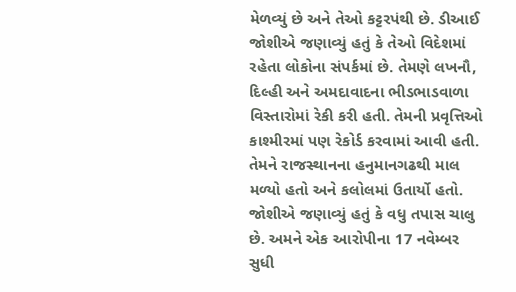મેળવ્યું છે અને તેઓ કટ્ટરપંથી છે. ડીઆઈ જોશીએ જણાવ્યું હતું કે તેઓ વિદેશમાં રહેતા લોકોના સંપર્કમાં છે. તેમણે લખનૌ, દિલ્હી અને અમદાવાદના ભીડભાડવાળા વિસ્તારોમાં રેકી કરી હતી. તેમની પ્રવૃત્તિઓ કાશ્મીરમાં પણ રેકોર્ડ કરવામાં આવી હતી. તેમને રાજસ્થાનના હનુમાનગઢથી માલ મળ્યો હતો અને કલોલમાં ઉતાર્યો હતો. જોશીએ જણાવ્યું હતું કે વધુ તપાસ ચાલુ છે. અમને એક આરોપીના 17 નવેમ્બર સુધી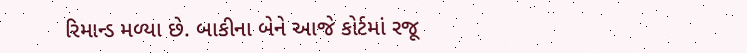રિમાન્ડ મળ્યા છે. બાકીના બેને આજે કોર્ટમાં રજૂ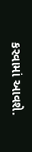કરવામાં આવશે.